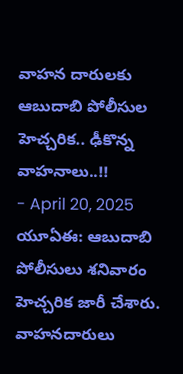వాహన దారులకు ఆబుదాబి పోలీసుల హెచ్చరిక.. ఢీకొన్న వాహనాలు..!!
- April 20, 2025
యూఏఈ: ఆబుదాబి పోలీసులు శనివారం హెచ్చరిక జారీ చేశారు. వాహనదారులు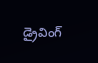డ్రైవింగ్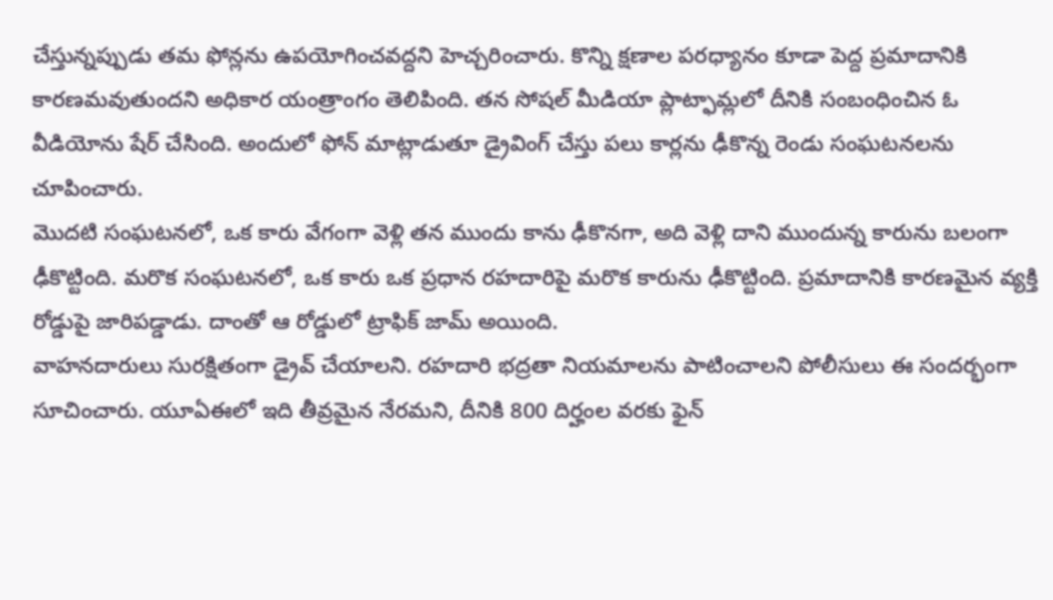చేస్తున్నప్పుడు తమ ఫోన్లను ఉపయోగించవద్దని హెచ్చరించారు. కొన్ని క్షణాల పరధ్యానం కూడా పెద్ద ప్రమాదానికి కారణమవుతుందని అధికార యంత్రాంగం తెలిపింది. తన సోషల్ మీడియా ప్లాట్ఫామ్లలో దీనికి సంబంధించిన ఓ వీడియోను షేర్ చేసింది. అందులో ఫోన్ మాట్లాడుతూ డ్రైవింగ్ చేస్తు పలు కార్లను ఢీకొన్న రెండు సంఘటనలను చూపించారు.
మొదటి సంఘటనలో, ఒక కారు వేగంగా వెళ్లి తన ముందు కాను ఢీకొనగా, అది వెళ్లి దాని ముందున్న కారును బలంగా ఢీకొట్టింది. మరొక సంఘటనలో, ఒక కారు ఒక ప్రధాన రహదారిపై మరొక కారును ఢీకొట్టింది. ప్రమాదానికి కారణమైన వ్యక్తి రోడ్డుపై జారిపడ్డాడు. దాంతో ఆ రోడ్డులో ట్రాఫిక్ జామ్ అయింది.
వాహనదారులు సురక్షితంగా డ్రైవ్ చేయాలని. రహదారి భద్రతా నియమాలను పాటించాలని పోలీసులు ఈ సందర్భంగా సూచించారు. యూఏఈలో ఇది తీవ్రమైన నేరమని, దీనికి 800 దిర్హంల వరకు ఫైన్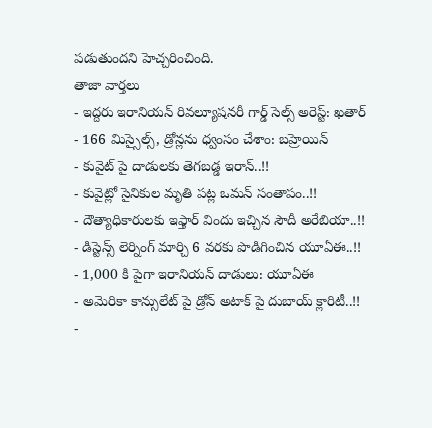పడుతుందని హెచ్చరించింది.
తాజా వార్తలు
- ఇద్దరు ఇరానియన్ రివల్యూషనరీ గార్డ్ సెల్స్ అరెస్ట్: ఖతార్
- 166 మిస్సైల్స్, డ్రోన్లను ధ్వంసం చేశాం: బహ్రెయిన్
- కువైట్ పై దాడులకు తెగబడ్డ ఇరాన్..!!
- కువైట్లో సైనికుల మృతి పట్ల ఒమన్ సంతాపం..!!
- దౌత్యాధికారులకు ఇఫ్తార్ విందు ఇచ్చిన సౌదీ అరేబియా..!!
- డిస్టెన్స్ లెర్నింగ్ మార్చి 6 వరకు పొడిగించిన యూఏఈ..!!
- 1,000 కి పైగా ఇరానియన్ దాడులు: యూఏఈ
- అమెరికా కాన్సులేట్ పై డ్రోన్ అటాక్ పై దుబాయ్ క్లారిటీ..!!
-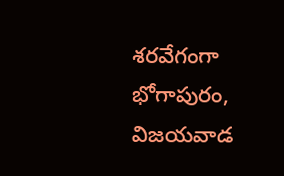శరవేగంగా భోగాపురం, విజయవాడ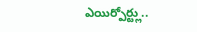ఎయిర్పోర్ట్లు..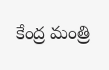కేంద్ర మంత్రి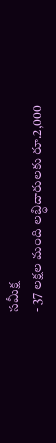సమీక్ష
- 37 లక్షల మంది లబ్ధిదారులకు రూ.2,000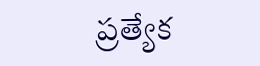ప్రత్యేక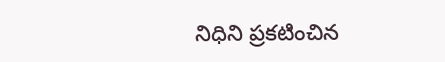నిధిని ప్రకటించిన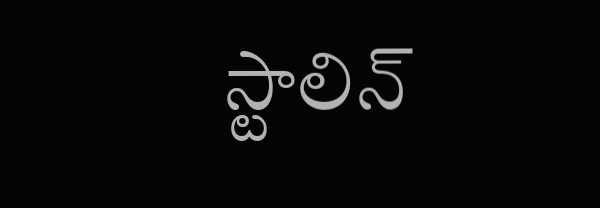స్టాలిన్